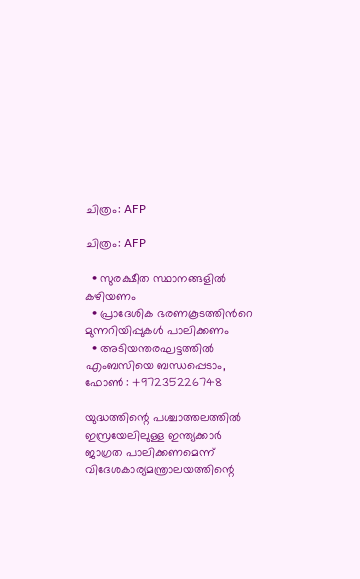ചിത്രം: AFP

ചിത്രം: AFP

  • സുരക്ഷീത സ്ഥാനങ്ങളില്‍ കഴിയണം
  • പ്രാദേശിക ഭരണകൂടത്തിന്‍റെ മുന്നറിയിപ്പുകള്‍ പാലിക്കണം
  • അടിയന്തരഘട്ടത്തില്‍ എംബസിയെ ബന്ധപ്പെടാം, ഫോണ്‍ : +97235226748

യുദ്ധത്തിന്റെ പശ്ചാത്തലത്തില്‍ ഇസ്രയേലിലുള്ള ഇന്ത്യക്കാര്‍ ജാഗ്രത പാലിക്കണമെന്ന് വിദേശകാര്യമന്ത്രാലയത്തിന്റെ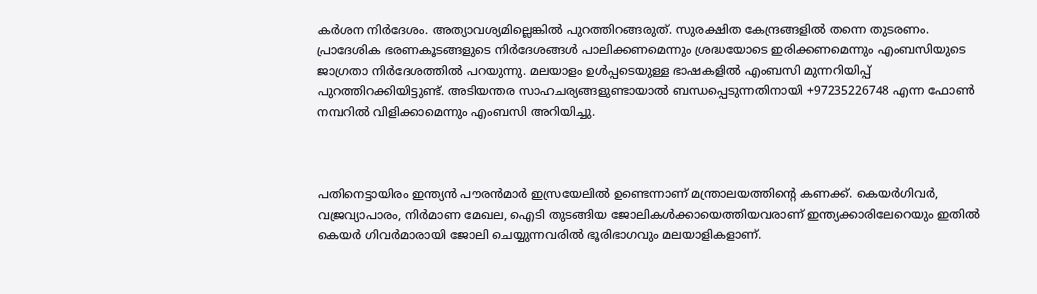കര്‍ശന നിര്‍ദേശം. അത്യാവശ്യമില്ലെങ്കില്‍ പുറത്തിറങ്ങരുത്. സുരക്ഷിത കേന്ദ്രങ്ങളില്‍ തന്നെ തുടരണം. പ്രാദേശിക ഭരണകൂടങ്ങളുടെ നിര്‍ദേശങ്ങള്‍ പാലിക്കണമെന്നും ശ്രദ്ധയോടെ ഇരിക്കണമെന്നും എംബസിയുടെ ജാഗ്രതാ നിര്‍ദേശത്തില്‍ പറയുന്നു. മലയാളം ഉള്‍പ്പടെയുള്ള ഭാഷകളില്‍ എംബസി മുന്നറിയിപ്പ് പുറത്തിറക്കിയിട്ടുണ്ട്. അടിയന്തര സാഹചര്യങ്ങളുണ്ടായാല്‍ ബന്ധപ്പെടുന്നതിനായി +97235226748 എന്ന ഫോണ്‍ നമ്പറില്‍ വിളിക്കാമെന്നും എംബസി അറിയിച്ചു.



പതിനെട്ടായിരം ഇന്ത്യന്‍ പൗരന്‍മാര്‍ ഇസ്രയേലില്‍ ഉണ്ടെന്നാണ് മന്ത്രാലയത്തിന്റെ കണക്ക്. കെയര്‍ഗിവര്‍, വജ്രവ്യാപാരം, നിര്‍മാണ മേഖല, ഐടി തുടങ്ങിയ ജോലികള്‍ക്കായെത്തിയവരാണ് ഇന്ത്യക്കാരിലേറെയും ഇതില്‍ കെയര്‍ ഗിവര്‍മാരായി ജോലി ചെയ്യുന്നവരില്‍ ഭൂരിഭാഗവും മലയാളികളാണ്.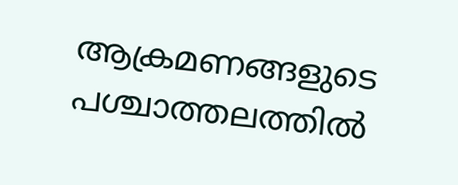ആക്രമണങ്ങളുടെ പശ്ചാത്തലത്തില്‍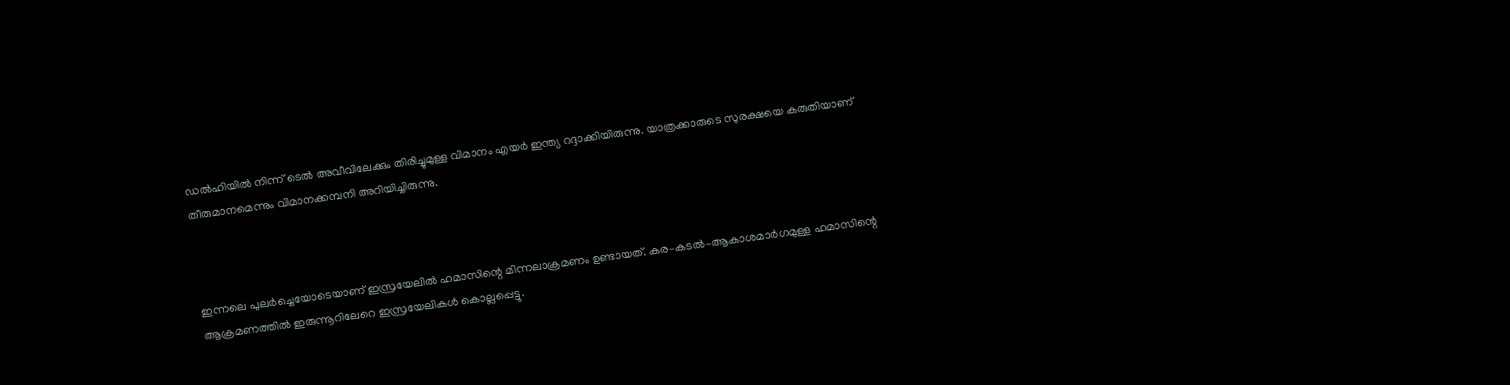ഡല്‍ഹിയില്‍ നിന്ന് ടെല്‍ അവീവിലേക്കും തിരിച്ചുമുള്ള വിമാനം എയര്‍ ഇന്ത്യ റദ്ദാക്കിയിരുന്നു. യാത്രക്കാരുടെ സുരക്ഷയെ കരുതിയാണ് തീരുമാനമെന്നും വിമാനക്കമ്പനി അറിയിച്ചിരുന്നു.



ഇന്നലെ പുലര്‍ച്ചെയോടെയാണ് ഇസ്രയേലില്‍ ഹമാസിന്റെ മിന്നലാക്രമണം ഉണ്ടായത്. കര–കടല്‍–ആകാശമാര്‍ഗമുള്ള ഹമാസിന്റെ ആക്രമണത്തില്‍ ഇരുന്നൂറിലേറെ ഇസ്രയേലികള്‍ കൊല്ലപ്പെട്ടു.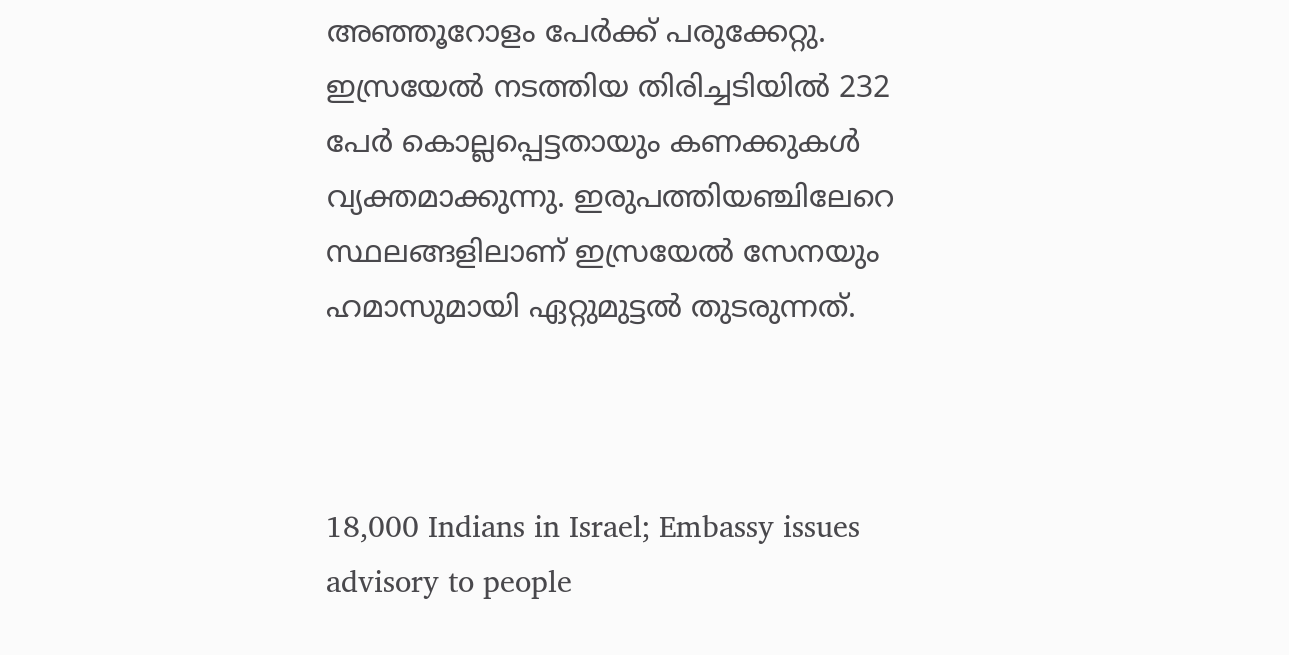അഞ്ഞൂറോളം പേര്‍ക്ക് പരുക്കേറ്റു. ഇസ്രയേല്‍ നടത്തിയ തിരിച്ചടിയില്‍ 232 പേര്‍ കൊല്ലപ്പെട്ടതായും കണക്കുകള്‍ വ്യക്തമാക്കുന്നു. ഇരുപത്തിയഞ്ചിലേറെ സ്ഥലങ്ങളിലാണ് ഇസ്രയേല്‍ സേനയും ഹമാസുമായി ഏറ്റുമുട്ടല്‍ തുടരുന്നത്.



18,000 Indians in Israel; Embassy issues advisory to people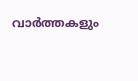വാര്‍ത്തകളും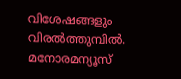വിശേഷങ്ങളും വിരല്‍ത്തുമ്പില്‍. മനോരമന്യൂസ്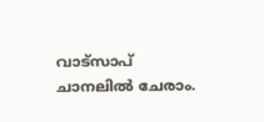വാട്സാപ് ചാനലില്‍ ചേരാം.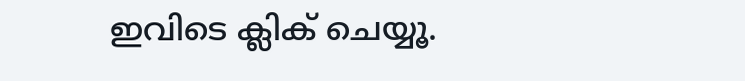ഇവിടെ ക്ലിക് ചെയ്യൂ.